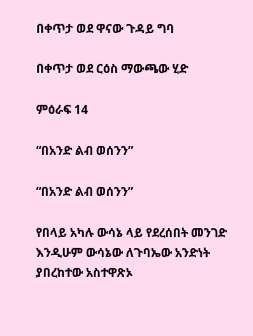በቀጥታ ወደ ዋናው ጉዳይ ግባ

በቀጥታ ወደ ርዕስ ማውጫው ሂድ

ምዕራፍ 14

“በአንድ ልብ ወሰንን”

“በአንድ ልብ ወሰንን”

የበላይ አካሉ ውሳኔ ላይ የደረሰበት መንገድ እንዲሁም ውሳኔው ለጉባኤው አንድነት ያበረከተው አስተዋጽኦ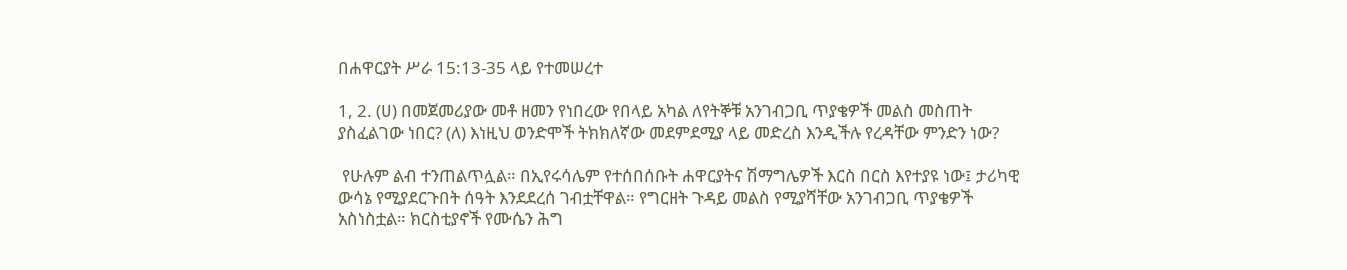በሐዋርያት ሥራ 15:13-35 ላይ የተመሠረተ

1, 2. (ሀ) በመጀመሪያው መቶ ዘመን የነበረው የበላይ አካል ለየትኞቹ አንገብጋቢ ጥያቄዎች መልስ መስጠት ያስፈልገው ነበር? (ለ) እነዚህ ወንድሞች ትክክለኛው መደምደሚያ ላይ መድረስ እንዲችሉ የረዳቸው ምንድን ነው?

 የሁሉም ልብ ተንጠልጥሏል። በኢየሩሳሌም የተሰበሰቡት ሐዋርያትና ሽማግሌዎች እርስ በርስ እየተያዩ ነው፤ ታሪካዊ ውሳኔ የሚያደርጉበት ሰዓት እንደደረሰ ገብቷቸዋል። የግርዘት ጉዳይ መልስ የሚያሻቸው አንገብጋቢ ጥያቄዎች አስነስቷል። ክርስቲያኖች የሙሴን ሕግ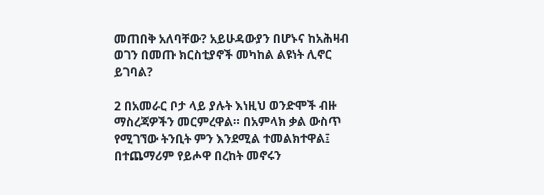መጠበቅ አለባቸው? አይሁዳውያን በሆኑና ከአሕዛብ ወገን በመጡ ክርስቲያኖች መካከል ልዩነት ሊኖር ይገባል?

2 በአመራር ቦታ ላይ ያሉት እነዚህ ወንድሞች ብዙ ማስረጃዎችን መርምረዋል። በአምላክ ቃል ውስጥ የሚገኘው ትንቢት ምን እንደሚል ተመልክተዋል፤ በተጨማሪም የይሖዋ በረከት መኖሩን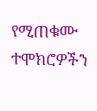የሚጠቁሙ ተሞክሮዎችን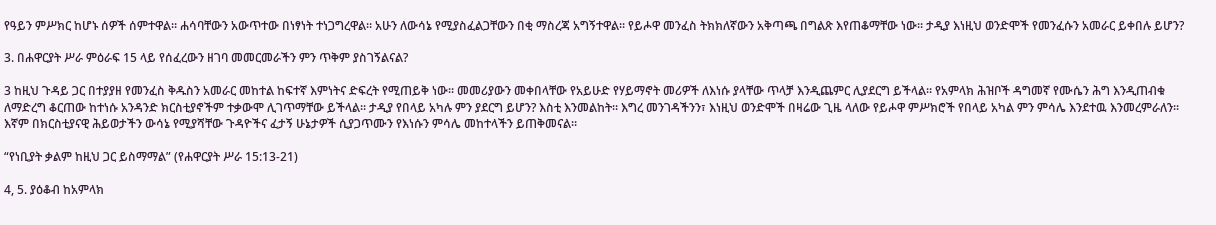የዓይን ምሥክር ከሆኑ ሰዎች ሰምተዋል። ሐሳባቸውን አውጥተው በነፃነት ተነጋግረዋል። አሁን ለውሳኔ የሚያስፈልጋቸውን በቂ ማስረጃ አግኝተዋል። የይሖዋ መንፈስ ትክክለኛውን አቅጣጫ በግልጽ እየጠቆማቸው ነው። ታዲያ እነዚህ ወንድሞች የመንፈሱን አመራር ይቀበሉ ይሆን?

3. በሐዋርያት ሥራ ምዕራፍ 15 ላይ የሰፈረውን ዘገባ መመርመራችን ምን ጥቅም ያስገኝልናል?

3 ከዚህ ጉዳይ ጋር በተያያዘ የመንፈስ ቅዱስን አመራር መከተል ከፍተኛ እምነትና ድፍረት የሚጠይቅ ነው። መመሪያውን መቀበላቸው የአይሁድ የሃይማኖት መሪዎች ለእነሱ ያላቸው ጥላቻ እንዲጨምር ሊያደርግ ይችላል። የአምላክ ሕዝቦች ዳግመኛ የሙሴን ሕግ እንዲጠብቁ ለማድረግ ቆርጠው ከተነሱ አንዳንድ ክርስቲያኖችም ተቃውሞ ሊገጥማቸው ይችላል። ታዲያ የበላይ አካሉ ምን ያደርግ ይሆን? እስቲ እንመልከት። እግረ መንገዳችንን፣ እነዚህ ወንድሞች በዛሬው ጊዜ ላለው የይሖዋ ምሥክሮች የበላይ አካል ምን ምሳሌ እንደተዉ እንመረምራለን። እኛም በክርስቲያናዊ ሕይወታችን ውሳኔ የሚያሻቸው ጉዳዮችና ፈታኝ ሁኔታዎች ሲያጋጥሙን የእነሱን ምሳሌ መከተላችን ይጠቅመናል።

“የነቢያት ቃልም ከዚህ ጋር ይስማማል” (የሐዋርያት ሥራ 15:13-21)

4, 5. ያዕቆብ ከአምላክ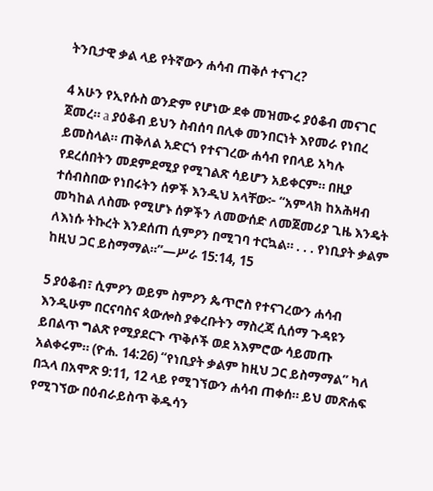ትንቢታዊ ቃል ላይ የትኛውን ሐሳብ ጠቅሶ ተናገረ?

4 አሁን የኢየሱስ ወንድም የሆነው ደቀ መዝሙሩ ያዕቆብ መናገር ጀመረ። a ያዕቆብ ይህን ስብሰባ በሊቀ መንበርነት እየመራ የነበረ ይመስላል። ጠቅለል አድርጎ የተናገረው ሐሳብ የበላይ አካሉ የደረሰበትን መደምደሚያ የሚገልጽ ሳይሆን አይቀርም። በዚያ ተሰብስበው የነበሩትን ሰዎች እንዲህ አላቸው፦ “አምላክ ከአሕዛብ መካከል ለስሙ የሚሆኑ ሰዎችን ለመውሰድ ለመጀመሪያ ጊዜ እንዴት ለእነሱ ትኩረት እንደሰጠ ሲምዖን በሚገባ ተርኳል። . . . የነቢያት ቃልም ከዚህ ጋር ይስማማል።”—ሥራ 15:14, 15

5 ያዕቆብ፣ ሲምዖን ወይም ስምዖን ጴጥሮስ የተናገረውን ሐሳብ እንዲሁም በርናባስና ጳውሎስ ያቀረቡትን ማስረጃ ሲሰማ ጉዳዩን ይበልጥ ግልጽ የሚያደርጉ ጥቅሶች ወደ አእምሮው ሳይመጡ አልቀሩም። (ዮሐ. 14:26) “የነቢያት ቃልም ከዚህ ጋር ይስማማል” ካለ በኋላ በአሞጽ 9:11, 12 ላይ የሚገኘውን ሐሳብ ጠቀሰ። ይህ መጽሐፍ የሚገኘው በዕብራይስጥ ቅዱሳን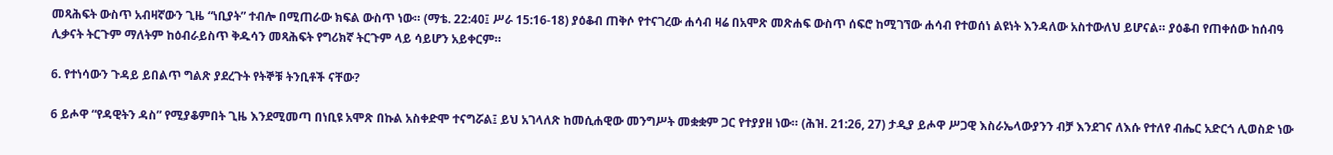መጻሕፍት ውስጥ አብዛኛውን ጊዜ “ነቢያት” ተብሎ በሚጠራው ክፍል ውስጥ ነው። (ማቴ. 22:40፤ ሥራ 15:16-18) ያዕቆብ ጠቅሶ የተናገረው ሐሳብ ዛሬ በአሞጽ መጽሐፍ ውስጥ ሰፍሮ ከሚገኘው ሐሳብ የተወሰነ ልዩነት እንዳለው አስተውለህ ይሆናል። ያዕቆብ የጠቀሰው ከሰብዓ ሊቃናት ትርጉም ማለትም ከዕብራይስጥ ቅዱሳን መጻሕፍት የግሪክኛ ትርጉም ላይ ሳይሆን አይቀርም።

6. የተነሳውን ጉዳይ ይበልጥ ግልጽ ያደረጉት የትኞቹ ትንቢቶች ናቸው?

6 ይሖዋ “የዳዊትን ዳስ” የሚያቆምበት ጊዜ እንደሚመጣ በነቢዩ አሞጽ በኩል አስቀድሞ ተናግሯል፤ ይህ አገላለጽ ከመሲሐዊው መንግሥት መቋቋም ጋር የተያያዘ ነው። (ሕዝ. 21:26, 27) ታዲያ ይሖዋ ሥጋዊ እስራኤላውያንን ብቻ እንደገና ለእሱ የተለየ ብሔር አድርጎ ሊወስድ ነው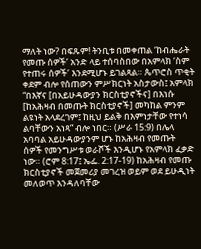ማለት ነው? በፍጹም! ትንቢቱ በመቀጠል ‘ከብሔራት የመጡ ሰዎች’ አንድ ላይ ተሰባስበው በአምላክ ‘ስም የተጠሩ ሰዎች’ እንደሚሆኑ ይገልጻል። ጴጥሮስ ጥቂት ቀደም ብሎ የሰጠውን ምሥክርነት አስታውስ፤ አምላክ “በእኛና [በአይሁዳውያን ክርስቲያኖችና] በእነሱ [ከአሕዛብ በመጡት ክርስቲያኖች] መካከል ምንም ልዩነት አላደረገም፤ ከዚህ ይልቅ በእምነታቸው የተነሳ ልባቸውን አነጻ” ብሎ ነበር። (ሥራ 15:9) በሌላ አባባል አይሁዳውያንም ሆኑ ከአሕዛብ የመጡት ሰዎች የመንግሥቱ ወራሾች እንዲሆኑ የአምላክ ፈቃድ ነው። (ሮም 8:17፤ ኤፌ. 2:17-19) ከአሕዛብ የመጡ ክርስቲያኖች መጀመሪያ መገረዝ ወይም ወደ ይሁዲነት መለወጥ እንዳለባቸው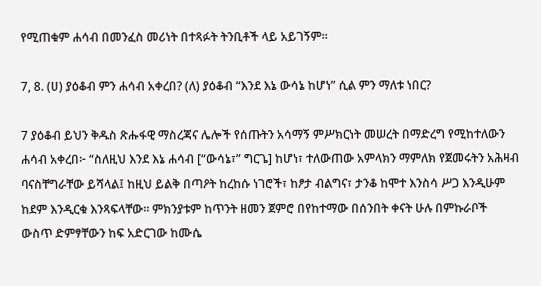የሚጠቁም ሐሳብ በመንፈስ መሪነት በተጻፉት ትንቢቶች ላይ አይገኝም።

7, 8. (ሀ) ያዕቆብ ምን ሐሳብ አቀረበ? (ለ) ያዕቆብ “እንደ እኔ ውሳኔ ከሆነ” ሲል ምን ማለቱ ነበር?

7 ያዕቆብ ይህን ቅዱስ ጽሑፋዊ ማስረጃና ሌሎች የሰጡትን አሳማኝ ምሥክርነት መሠረት በማድረግ የሚከተለውን ሐሳብ አቀረበ፦ “ስለዚህ እንደ እኔ ሐሳብ [“ውሳኔ፣” ግርጌ] ከሆነ፣ ተለውጠው አምላክን ማምለክ የጀመሩትን አሕዛብ ባናስቸግራቸው ይሻላል፤ ከዚህ ይልቅ በጣዖት ከረከሱ ነገሮች፣ ከፆታ ብልግና፣ ታንቆ ከሞተ እንስሳ ሥጋ እንዲሁም ከደም እንዲርቁ እንጻፍላቸው። ምክንያቱም ከጥንት ዘመን ጀምሮ በየከተማው በሰንበት ቀናት ሁሉ በምኩራቦች ውስጥ ድምፃቸውን ከፍ አድርገው ከሙሴ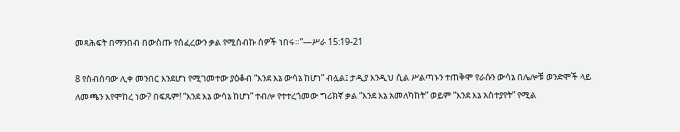መጻሕፍት በማንበብ በውስጡ የሰፈረውን ቃል የሚሰብኩ ሰዎች ነበሩ።”—ሥራ 15:19-21

8 የስብሰባው ሊቀ መንበር እንደሆነ የሚገመተው ያዕቆብ “እንደ እኔ ውሳኔ ከሆነ” ብሏል፤ ታዲያ እንዲህ ሲል ሥልጣኑን ተጠቅሞ የራሱን ውሳኔ በሌሎቹ ወንድሞች ላይ ለመጫን እየሞከረ ነው? በፍጹም! “እንደ እኔ ውሳኔ ከሆነ” ተብሎ የተተረጎመው ግሪክኛ ቃል “እንደ እኔ አመለካከት” ወይም “እንደ እኔ አስተያየት” የሚል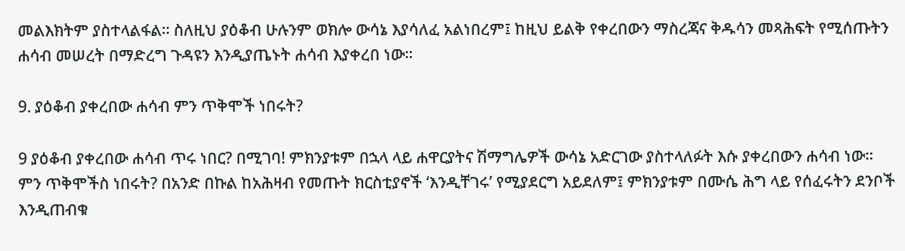መልእክትም ያስተላልፋል። ስለዚህ ያዕቆብ ሁሉንም ወክሎ ውሳኔ እያሳለፈ አልነበረም፤ ከዚህ ይልቅ የቀረበውን ማስረጃና ቅዱሳን መጻሕፍት የሚሰጡትን ሐሳብ መሠረት በማድረግ ጉዳዩን እንዲያጤኑት ሐሳብ እያቀረበ ነው።

9. ያዕቆብ ያቀረበው ሐሳብ ምን ጥቅሞች ነበሩት?

9 ያዕቆብ ያቀረበው ሐሳብ ጥሩ ነበር? በሚገባ! ምክንያቱም በኋላ ላይ ሐዋርያትና ሽማግሌዎች ውሳኔ አድርገው ያስተላለፉት እሱ ያቀረበውን ሐሳብ ነው። ምን ጥቅሞችስ ነበሩት? በአንድ በኩል ከአሕዛብ የመጡት ክርስቲያኖች ‘እንዲቸገሩ’ የሚያደርግ አይደለም፤ ምክንያቱም በሙሴ ሕግ ላይ የሰፈሩትን ደንቦች እንዲጠብቁ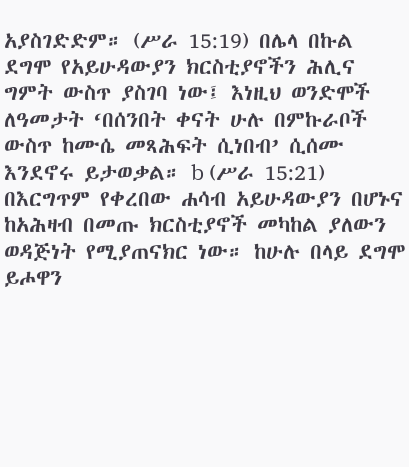አያስገድድም። (ሥራ 15:19) በሌላ በኩል ደግሞ የአይሁዳውያን ክርስቲያኖችን ሕሊና ግምት ውስጥ ያስገባ ነው፤ እነዚህ ወንድሞች ለዓመታት ‘በሰንበት ቀናት ሁሉ በምኩራቦች ውስጥ ከሙሴ መጻሕፍት ሲነበብ’ ሲሰሙ እንደኖሩ ይታወቃል። b (ሥራ 15:21) በእርግጥም የቀረበው ሐሳብ አይሁዳውያን በሆኑና ከአሕዛብ በመጡ ክርስቲያኖች መካከል ያለውን ወዳጅነት የሚያጠናክር ነው። ከሁሉ በላይ ደግሞ ይሖዋን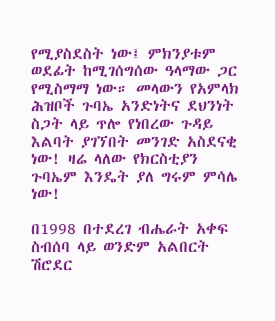የሚያስደስት ነው፤ ምክንያቱም ወደፊት ከሚገሰግሰው ዓላማው ጋር የሚስማማ ነው። መላውን የአምላክ ሕዝቦች ጉባኤ አንድነትና ደህንነት ስጋት ላይ ጥሎ የነበረው ጉዳይ እልባት ያገኘበት መንገድ አስደናቂ ነው! ዛሬ ላለው የክርስቲያን ጉባኤም እንዴት ያለ ግሩም ምሳሌ ነው!

በ1998 በተደረገ ብሔራት አቀፍ ስብሰባ ላይ ወንድም አልበርት ሽሮደር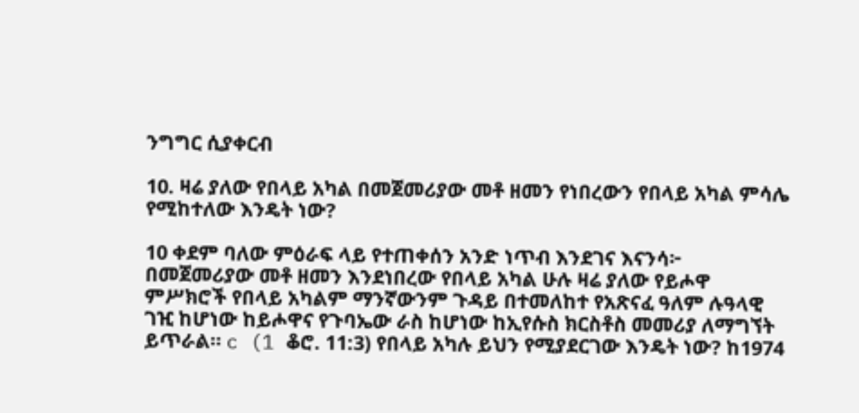ንግግር ሲያቀርብ

10. ዛሬ ያለው የበላይ አካል በመጀመሪያው መቶ ዘመን የነበረውን የበላይ አካል ምሳሌ የሚከተለው እንዴት ነው?

10 ቀደም ባለው ምዕራፍ ላይ የተጠቀሰን አንድ ነጥብ እንደገና እናንሳ፦ በመጀመሪያው መቶ ዘመን እንደነበረው የበላይ አካል ሁሉ ዛሬ ያለው የይሖዋ ምሥክሮች የበላይ አካልም ማንኛውንም ጉዳይ በተመለከተ የአጽናፈ ዓለም ሉዓላዊ ገዢ ከሆነው ከይሖዋና የጉባኤው ራስ ከሆነው ከኢየሱስ ክርስቶስ መመሪያ ለማግኘት ይጥራል። c (1 ቆሮ. 11:3) የበላይ አካሉ ይህን የሚያደርገው እንዴት ነው? ከ1974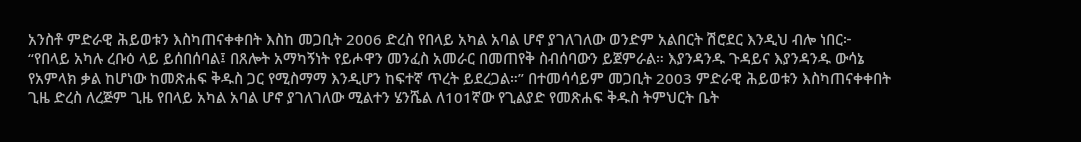አንስቶ ምድራዊ ሕይወቱን እስካጠናቀቀበት እስከ መጋቢት 2006 ድረስ የበላይ አካል አባል ሆኖ ያገለገለው ወንድም አልበርት ሽሮደር እንዲህ ብሎ ነበር፦ “የበላይ አካሉ ረቡዕ ላይ ይሰበሰባል፤ በጸሎት አማካኝነት የይሖዋን መንፈስ አመራር በመጠየቅ ስብሰባውን ይጀምራል። እያንዳንዱ ጉዳይና እያንዳንዱ ውሳኔ የአምላክ ቃል ከሆነው ከመጽሐፍ ቅዱስ ጋር የሚስማማ እንዲሆን ከፍተኛ ጥረት ይደረጋል።” በተመሳሳይም መጋቢት 2003 ምድራዊ ሕይወቱን እስካጠናቀቀበት ጊዜ ድረስ ለረጅም ጊዜ የበላይ አካል አባል ሆኖ ያገለገለው ሚልተን ሄንሼል ለ101ኛው የጊልያድ የመጽሐፍ ቅዱስ ትምህርት ቤት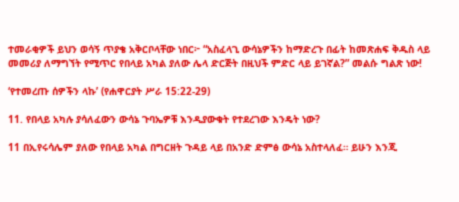ተመራቂዎች ይህን ወሳኝ ጥያቄ አቅርቦላቸው ነበር፦ “አስፈላጊ ውሳኔዎችን ከማድረጉ በፊት ከመጽሐፍ ቅዱስ ላይ መመሪያ ለማግኘት የሚጥር የበላይ አካል ያለው ሌላ ድርጅት በዚህች ምድር ላይ ይገኛል?” መልሱ ግልጽ ነው!

‘የተመረጡ ሰዎችን ላኩ’ (የሐዋርያት ሥራ 15:22-29)

11. የበላይ አካሉ ያሳለፈውን ውሳኔ ጉባኤዎቹ እንዲያውቁት የተደረገው እንዴት ነው?

11 በኢየሩሳሌም ያለው የበላይ አካል በግርዘት ጉዳይ ላይ በአንድ ድምፅ ውሳኔ አስተላለፈ። ይሁን እንጂ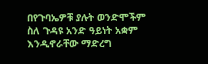በየጉባኤዎቹ ያሉት ወንድሞችም ስለ ጉዳዩ አንድ ዓይነት አቋም እንዲኖራቸው ማድረግ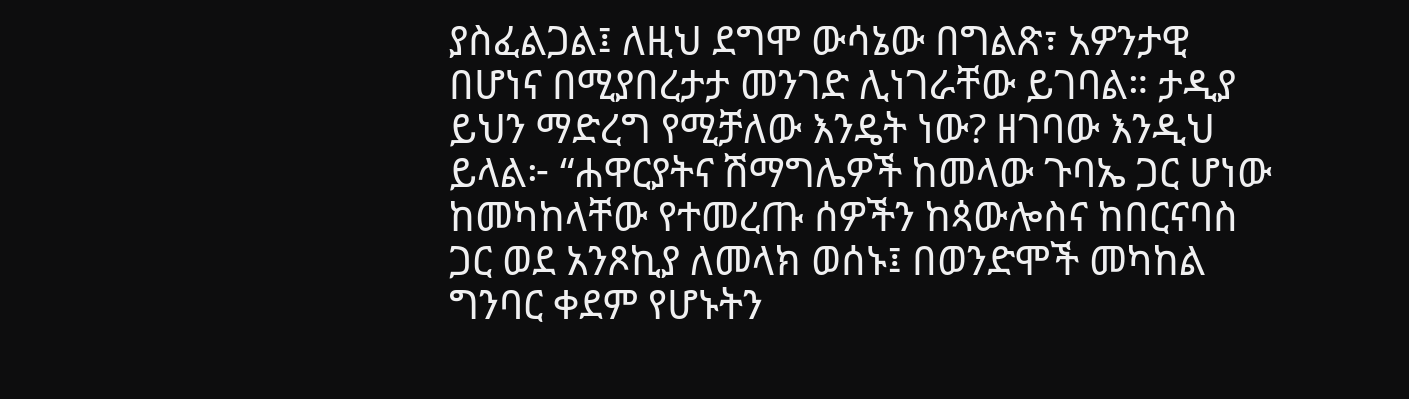ያስፈልጋል፤ ለዚህ ደግሞ ውሳኔው በግልጽ፣ አዎንታዊ በሆነና በሚያበረታታ መንገድ ሊነገራቸው ይገባል። ታዲያ ይህን ማድረግ የሚቻለው እንዴት ነው? ዘገባው እንዲህ ይላል፦ “ሐዋርያትና ሽማግሌዎች ከመላው ጉባኤ ጋር ሆነው ከመካከላቸው የተመረጡ ሰዎችን ከጳውሎስና ከበርናባስ ጋር ወደ አንጾኪያ ለመላክ ወሰኑ፤ በወንድሞች መካከል ግንባር ቀደም የሆኑትን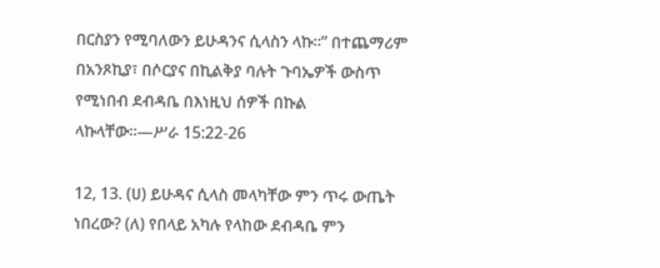በርስያን የሚባለውን ይሁዳንና ሲላስን ላኩ።” በተጨማሪም በአንጾኪያ፣ በሶርያና በኪልቅያ ባሉት ጉባኤዎች ውስጥ የሚነበብ ደብዳቤ በእነዚህ ሰዎች በኩል ላኩላቸው።—ሥራ 15:22-26

12, 13. (ሀ) ይሁዳና ሲላስ መላካቸው ምን ጥሩ ውጤት ነበረው? (ለ) የበላይ አካሉ የላከው ደብዳቤ ምን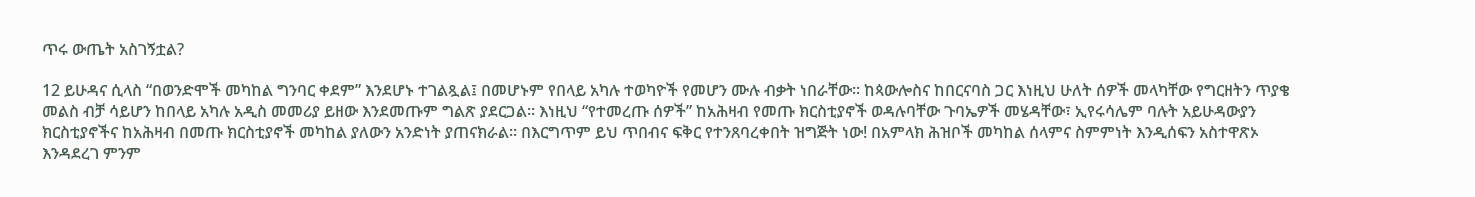ጥሩ ውጤት አስገኝቷል?

12 ይሁዳና ሲላስ “በወንድሞች መካከል ግንባር ቀደም” እንደሆኑ ተገልጿል፤ በመሆኑም የበላይ አካሉ ተወካዮች የመሆን ሙሉ ብቃት ነበራቸው። ከጳውሎስና ከበርናባስ ጋር እነዚህ ሁለት ሰዎች መላካቸው የግርዘትን ጥያቄ መልስ ብቻ ሳይሆን ከበላይ አካሉ አዲስ መመሪያ ይዘው እንደመጡም ግልጽ ያደርጋል። እነዚህ “የተመረጡ ሰዎች” ከአሕዛብ የመጡ ክርስቲያኖች ወዳሉባቸው ጉባኤዎች መሄዳቸው፣ ኢየሩሳሌም ባሉት አይሁዳውያን ክርስቲያኖችና ከአሕዛብ በመጡ ክርስቲያኖች መካከል ያለውን አንድነት ያጠናክራል። በእርግጥም ይህ ጥበብና ፍቅር የተንጸባረቀበት ዝግጅት ነው! በአምላክ ሕዝቦች መካከል ሰላምና ስምምነት እንዲሰፍን አስተዋጽኦ እንዳደረገ ምንም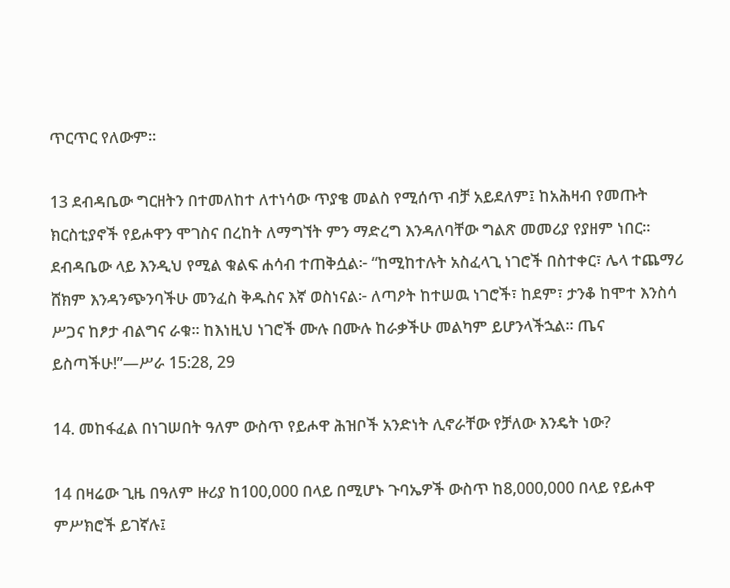ጥርጥር የለውም።

13 ደብዳቤው ግርዘትን በተመለከተ ለተነሳው ጥያቄ መልስ የሚሰጥ ብቻ አይደለም፤ ከአሕዛብ የመጡት ክርስቲያኖች የይሖዋን ሞገስና በረከት ለማግኘት ምን ማድረግ እንዳለባቸው ግልጽ መመሪያ የያዘም ነበር። ደብዳቤው ላይ እንዲህ የሚል ቁልፍ ሐሳብ ተጠቅሷል፦ “ከሚከተሉት አስፈላጊ ነገሮች በስተቀር፣ ሌላ ተጨማሪ ሸክም እንዳንጭንባችሁ መንፈስ ቅዱስና እኛ ወስነናል፦ ለጣዖት ከተሠዉ ነገሮች፣ ከደም፣ ታንቆ ከሞተ እንስሳ ሥጋና ከፆታ ብልግና ራቁ። ከእነዚህ ነገሮች ሙሉ በሙሉ ከራቃችሁ መልካም ይሆንላችኋል። ጤና ይስጣችሁ!”—ሥራ 15:28, 29

14. መከፋፈል በነገሠበት ዓለም ውስጥ የይሖዋ ሕዝቦች አንድነት ሊኖራቸው የቻለው እንዴት ነው?

14 በዛሬው ጊዜ በዓለም ዙሪያ ከ100,000 በላይ በሚሆኑ ጉባኤዎች ውስጥ ከ8,000,000 በላይ የይሖዋ ምሥክሮች ይገኛሉ፤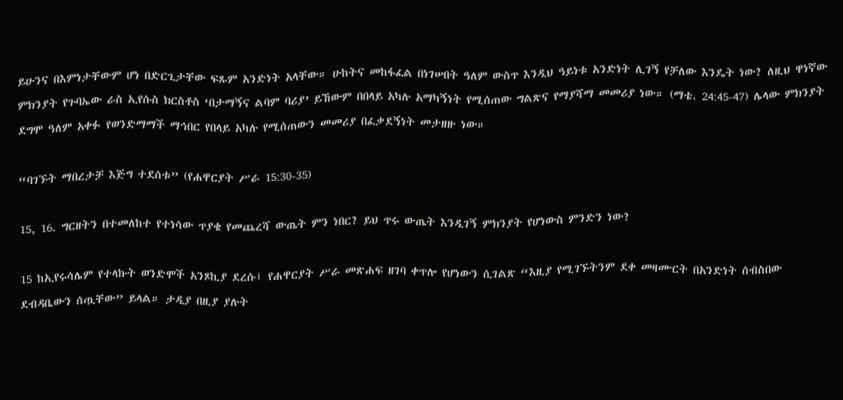ይሁንና በእምነታቸውም ሆነ በድርጊታቸው ፍጹም አንድነት አላቸው። ሁከትና መከፋፈል በነገሠበት ዓለም ውስጥ እንዲህ ዓይነቱ አንድነት ሊገኝ የቻለው እንዴት ነው? ለዚህ ዋነኛው ምክንያት የጉባኤው ራስ ኢየሱስ ክርስቶስ ‘በታማኝና ልባም ባሪያ’ ይኸውም በበላይ አካሉ አማካኝነት የሚሰጠው ግልጽና የማያሻማ መመሪያ ነው። (ማቴ. 24:45-47) ሌላው ምክንያት ደግሞ ዓለም አቀፉ የወንድማማች ማኅበር የበላይ አካሉ የሚሰጠውን መመሪያ በፈቃደኝነት መታዘዙ ነው።

“ባገኙት ማበረታቻ እጅግ ተደሰቱ” (የሐዋርያት ሥራ 15:30-35)

15, 16. ግርዘትን በተመለከተ የተነሳው ጥያቄ የመጨረሻ ውጤት ምን ነበር? ይህ ጥሩ ውጤት እንዲገኝ ምክንያት የሆነውስ ምንድን ነው?

15 ከኢየሩሳሌም የተላኩት ወንድሞች አንጾኪያ ደረሱ፤ የሐዋርያት ሥራ መጽሐፍ ዘገባ ቀጥሎ የሆነውን ሲገልጽ “እዚያ የሚገኙትንም ደቀ መዛሙርት በአንድነት ሰብስበው ደብዳቤውን ሰጧቸው” ይላል። ታዲያ በዚያ ያሉት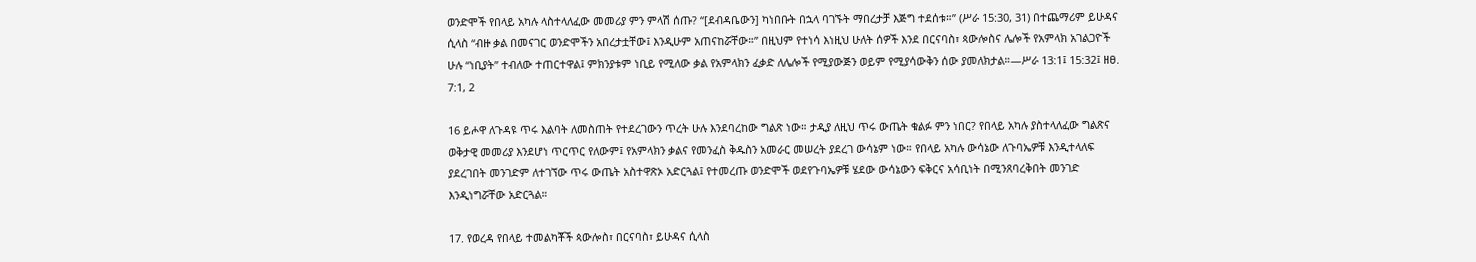ወንድሞች የበላይ አካሉ ላስተላለፈው መመሪያ ምን ምላሽ ሰጡ? “[ደብዳቤውን] ካነበቡት በኋላ ባገኙት ማበረታቻ እጅግ ተደሰቱ።” (ሥራ 15:30, 31) በተጨማሪም ይሁዳና ሲላስ “ብዙ ቃል በመናገር ወንድሞችን አበረታቷቸው፤ እንዲሁም አጠናከሯቸው።” በዚህም የተነሳ እነዚህ ሁለት ሰዎች እንደ በርናባስ፣ ጳውሎስና ሌሎች የአምላክ አገልጋዮች ሁሉ “ነቢያት” ተብለው ተጠርተዋል፤ ምክንያቱም ነቢይ የሚለው ቃል የአምላክን ፈቃድ ለሌሎች የሚያውጅን ወይም የሚያሳውቅን ሰው ያመለክታል።—ሥራ 13:1፤ 15:32፤ ዘፀ. 7:1, 2

16 ይሖዋ ለጉዳዩ ጥሩ እልባት ለመስጠት የተደረገውን ጥረት ሁሉ እንደባረከው ግልጽ ነው። ታዲያ ለዚህ ጥሩ ውጤት ቁልፉ ምን ነበር? የበላይ አካሉ ያስተላለፈው ግልጽና ወቅታዊ መመሪያ እንደሆነ ጥርጥር የለውም፤ የአምላክን ቃልና የመንፈስ ቅዱስን አመራር መሠረት ያደረገ ውሳኔም ነው። የበላይ አካሉ ውሳኔው ለጉባኤዎቹ እንዲተላለፍ ያደረገበት መንገድም ለተገኘው ጥሩ ውጤት አስተዋጽኦ አድርጓል፤ የተመረጡ ወንድሞች ወደየጉባኤዎቹ ሄደው ውሳኔውን ፍቅርና አሳቢነት በሚንጸባረቅበት መንገድ እንዲነግሯቸው አድርጓል።

17. የወረዳ የበላይ ተመልካቾች ጳውሎስ፣ በርናባስ፣ ይሁዳና ሲላስ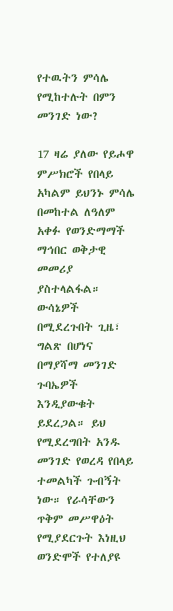የተዉትን ምሳሌ የሚከተሉት በምን መንገድ ነው?

17 ዛሬ ያለው የይሖዋ ምሥክሮች የበላይ አካልም ይህንኑ ምሳሌ በመከተል ለዓለም አቀፉ የወንድማማች ማኅበር ወቅታዊ መመሪያ ያስተላልፋል። ውሳኔዎች በሚደረጉበት ጊዜ፣ ግልጽ በሆነና በማያሻማ መንገድ ጉባኤዎች እንዲያውቁት ይደረጋል። ይህ የሚደረግበት አንዱ መንገድ የወረዳ የበላይ ተመልካች ጉብኝት ነው። የራሳቸውን ጥቅም መሥዋዕት የሚያደርጉት እነዚህ ወንድሞች የተለያዩ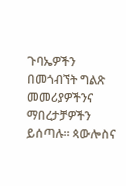ጉባኤዎችን በመጎብኘት ግልጽ መመሪያዎችንና ማበረታቻዎችን ይሰጣሉ። ጳውሎስና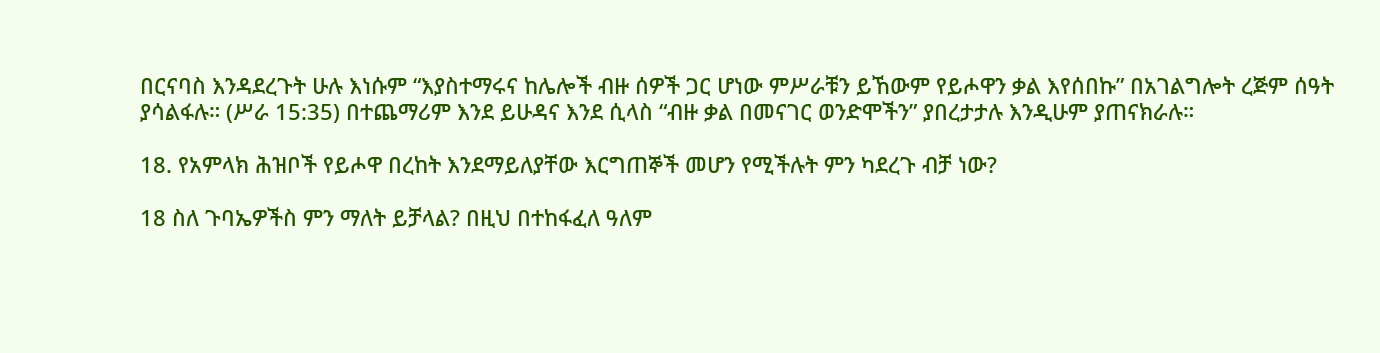በርናባስ እንዳደረጉት ሁሉ እነሱም “እያስተማሩና ከሌሎች ብዙ ሰዎች ጋር ሆነው ምሥራቹን ይኸውም የይሖዋን ቃል እየሰበኩ” በአገልግሎት ረጅም ሰዓት ያሳልፋሉ። (ሥራ 15:35) በተጨማሪም እንደ ይሁዳና እንደ ሲላስ “ብዙ ቃል በመናገር ወንድሞችን” ያበረታታሉ እንዲሁም ያጠናክራሉ።

18. የአምላክ ሕዝቦች የይሖዋ በረከት እንደማይለያቸው እርግጠኞች መሆን የሚችሉት ምን ካደረጉ ብቻ ነው?

18 ስለ ጉባኤዎችስ ምን ማለት ይቻላል? በዚህ በተከፋፈለ ዓለም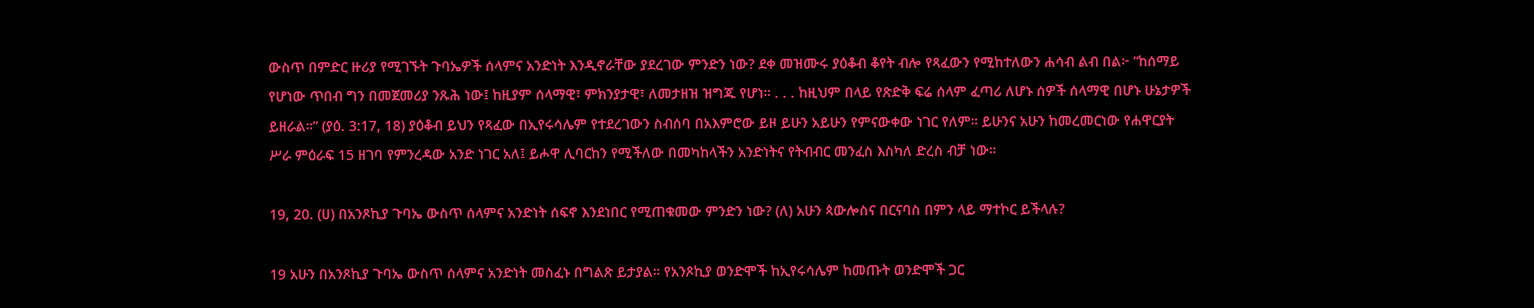ውስጥ በምድር ዙሪያ የሚገኙት ጉባኤዎች ሰላምና አንድነት እንዲኖራቸው ያደረገው ምንድን ነው? ደቀ መዝሙሩ ያዕቆብ ቆየት ብሎ የጻፈውን የሚከተለውን ሐሳብ ልብ በል፦ “ከሰማይ የሆነው ጥበብ ግን በመጀመሪያ ንጹሕ ነው፤ ከዚያም ሰላማዊ፣ ምክንያታዊ፣ ለመታዘዝ ዝግጁ የሆነ። . . . ከዚህም በላይ የጽድቅ ፍሬ ሰላም ፈጣሪ ለሆኑ ሰዎች ሰላማዊ በሆኑ ሁኔታዎች ይዘራል።” (ያዕ. 3:17, 18) ያዕቆብ ይህን የጻፈው በኢየሩሳሌም የተደረገውን ስብሰባ በአእምሮው ይዞ ይሁን አይሁን የምናውቀው ነገር የለም። ይሁንና አሁን ከመረመርነው የሐዋርያት ሥራ ምዕራፍ 15 ዘገባ የምንረዳው አንድ ነገር አለ፤ ይሖዋ ሊባርከን የሚችለው በመካከላችን አንድነትና የትብብር መንፈስ እስካለ ድረስ ብቻ ነው።

19, 20. (ሀ) በአንጾኪያ ጉባኤ ውስጥ ሰላምና አንድነት ሰፍኖ እንደነበር የሚጠቁመው ምንድን ነው? (ለ) አሁን ጳውሎስና በርናባስ በምን ላይ ማተኮር ይችላሉ?

19 አሁን በአንጾኪያ ጉባኤ ውስጥ ሰላምና አንድነት መስፈኑ በግልጽ ይታያል። የአንጾኪያ ወንድሞች ከኢየሩሳሌም ከመጡት ወንድሞች ጋር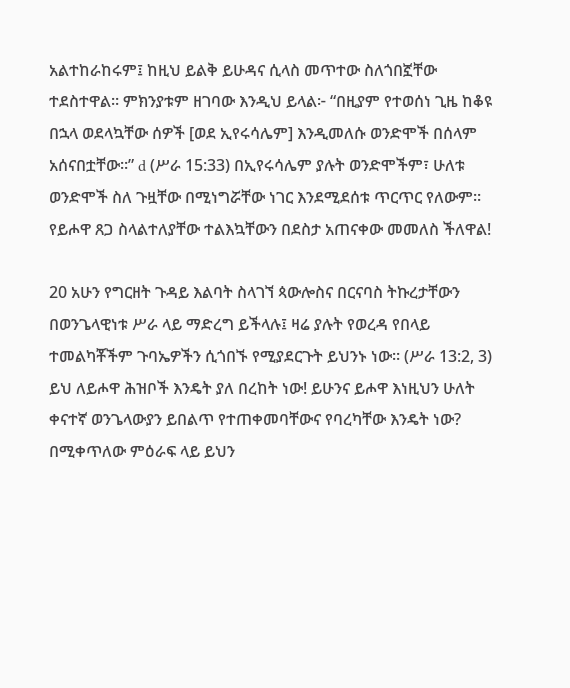አልተከራከሩም፤ ከዚህ ይልቅ ይሁዳና ሲላስ መጥተው ስለጎበኟቸው ተደስተዋል። ምክንያቱም ዘገባው እንዲህ ይላል፦ “በዚያም የተወሰነ ጊዜ ከቆዩ በኋላ ወደላኳቸው ሰዎች [ወደ ኢየሩሳሌም] እንዲመለሱ ወንድሞች በሰላም አሰናበቷቸው።” d (ሥራ 15:33) በኢየሩሳሌም ያሉት ወንድሞችም፣ ሁለቱ ወንድሞች ስለ ጉዟቸው በሚነግሯቸው ነገር እንደሚደሰቱ ጥርጥር የለውም። የይሖዋ ጸጋ ስላልተለያቸው ተልእኳቸውን በደስታ አጠናቀው መመለስ ችለዋል!

20 አሁን የግርዘት ጉዳይ እልባት ስላገኘ ጳውሎስና በርናባስ ትኩረታቸውን በወንጌላዊነቱ ሥራ ላይ ማድረግ ይችላሉ፤ ዛሬ ያሉት የወረዳ የበላይ ተመልካቾችም ጉባኤዎችን ሲጎበኙ የሚያደርጉት ይህንኑ ነው። (ሥራ 13:2, 3) ይህ ለይሖዋ ሕዝቦች እንዴት ያለ በረከት ነው! ይሁንና ይሖዋ እነዚህን ሁለት ቀናተኛ ወንጌላውያን ይበልጥ የተጠቀመባቸውና የባረካቸው እንዴት ነው? በሚቀጥለው ምዕራፍ ላይ ይህን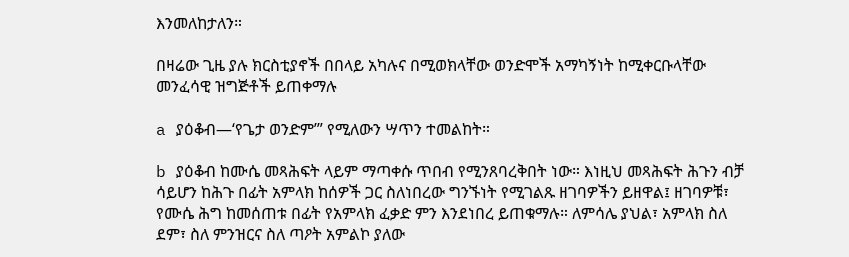እንመለከታለን።

በዛሬው ጊዜ ያሉ ክርስቲያኖች በበላይ አካሉና በሚወክላቸው ወንድሞች አማካኝነት ከሚቀርቡላቸው መንፈሳዊ ዝግጅቶች ይጠቀማሉ

a ያዕቆብ—‘የጌታ ወንድም’” የሚለውን ሣጥን ተመልከት።

b ያዕቆብ ከሙሴ መጻሕፍት ላይም ማጣቀሱ ጥበብ የሚንጸባረቅበት ነው። እነዚህ መጻሕፍት ሕጉን ብቻ ሳይሆን ከሕጉ በፊት አምላክ ከሰዎች ጋር ስለነበረው ግንኙነት የሚገልጹ ዘገባዎችን ይዘዋል፤ ዘገባዎቹ፣ የሙሴ ሕግ ከመሰጠቱ በፊት የአምላክ ፈቃድ ምን እንደነበረ ይጠቁማሉ። ለምሳሌ ያህል፣ አምላክ ስለ ደም፣ ስለ ምንዝርና ስለ ጣዖት አምልኮ ያለው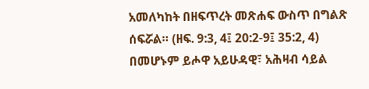አመለካከት በዘፍጥረት መጽሐፍ ውስጥ በግልጽ ሰፍሯል። (ዘፍ. 9:3, 4፤ 20:2-9፤ 35:2, 4) በመሆኑም ይሖዋ አይሁዳዊ፣ አሕዛብ ሳይል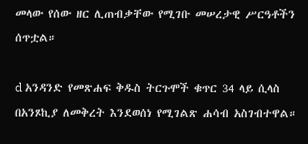መላው የሰው ዘር ሊጠብቃቸው የሚገቡ መሠረታዊ ሥርዓቶችን ሰጥቷል።

d አንዳንድ የመጽሐፍ ቅዱስ ትርጉሞች ቁጥር 34 ላይ ሲላስ በአንጾኪያ ለመቅረት እንደወሰነ የሚገልጽ ሐሳብ አስገብተዋል።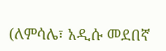(ለምሳሌ፣ አዲሱ መደበኛ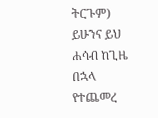ትርጉም) ይሁንና ይህ ሐሳብ ከጊዜ በኋላ የተጨመረ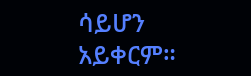ሳይሆን አይቀርም።